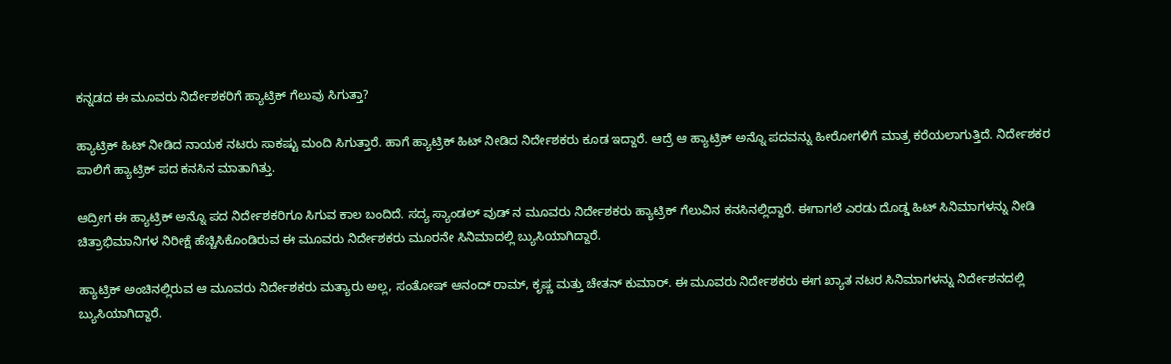ಕನ್ನಡದ ಈ ಮೂವರು ನಿರ್ದೇಶಕರಿಗೆ ಹ್ಯಾಟ್ರಿಕ್ ಗೆಲುವು ಸಿಗುತ್ತಾ?

ಹ್ಯಾಟ್ರಿಕ್ ಹಿಟ್ ನೀಡಿದ ನಾಯಕ ನಟರು ಸಾಕಷ್ಟು ಮಂದಿ ಸಿಗುತ್ತಾರೆ. ಹಾಗೆ ಹ್ಯಾಟ್ರಿಕ್ ಹಿಟ್ ನೀಡಿದ ನಿರ್ದೇಶಕರು ಕೂಡ ಇದ್ದಾರೆ. ಆದ್ರೆ ಆ ಹ್ಯಾಟ್ರಿಕ್ ಅನ್ನೊ ಪದವನ್ನು ಹೀರೋಗಳಿಗೆ ಮಾತ್ರ ಕರೆಯಲಾಗುತ್ತಿದೆ. ನಿರ್ದೇಶಕರ ಪಾಲಿಗೆ ಹ್ಯಾಟ್ರಿಕ್ ಪದ ಕನಸಿನ ಮಾತಾಗಿತ್ತು.

ಆದ್ರೀಗ ಈ ಹ್ಯಾಟ್ರಿಕ್ ಅನ್ನೊ ಪದ ನಿರ್ದೇಶಕರಿಗೂ ಸಿಗುವ ಕಾಲ ಬಂದಿದೆ. ಸದ್ಯ ಸ್ಯಾಂಡಲ್ ವುಡ್ ನ ಮೂವರು ನಿರ್ದೇಶಕರು ಹ್ಯಾಟ್ರಿಕ್ ಗೆಲುವಿನ ಕನಸಿನಲ್ಲಿದ್ದಾರೆ. ಈಗಾಗಲೆ ಎರಡು ದೊಡ್ಡ ಹಿಟ್ ಸಿನಿಮಾಗಳನ್ನು ನೀಡಿ ಚಿತ್ರಾಭಿಮಾನಿಗಳ ನಿರೀಕ್ಷೆ ಹೆಚ್ಚಿಸಿಕೊಂಡಿರುವ ಈ ಮೂವರು ನಿರ್ದೇಶಕರು ಮೂರನೇ ಸಿನಿಮಾದಲ್ಲಿ ಬ್ಯುಸಿಯಾಗಿದ್ದಾರೆ.

ಹ್ಯಾಟ್ರಿಕ್ ಅಂಚಿನಲ್ಲಿರುವ ಆ ಮೂವರು ನಿರ್ದೇಶಕರು ಮತ್ಯಾರು ಅಲ್ಲ, ಸಂತೋಷ್ ಆನಂದ್ ರಾಮ್, ಕೃಷ್ಣ ಮತ್ತು ಚೇತನ್ ಕುಮಾರ್. ಈ ಮೂವರು ನಿರ್ದೇಶಕರು ಈಗ ಖ್ಯಾತ ನಟರ ಸಿನಿಮಾಗಳನ್ನು ನಿರ್ದೇಶನದಲ್ಲಿ ಬ್ಯುಸಿಯಾಗಿದ್ದಾರೆ.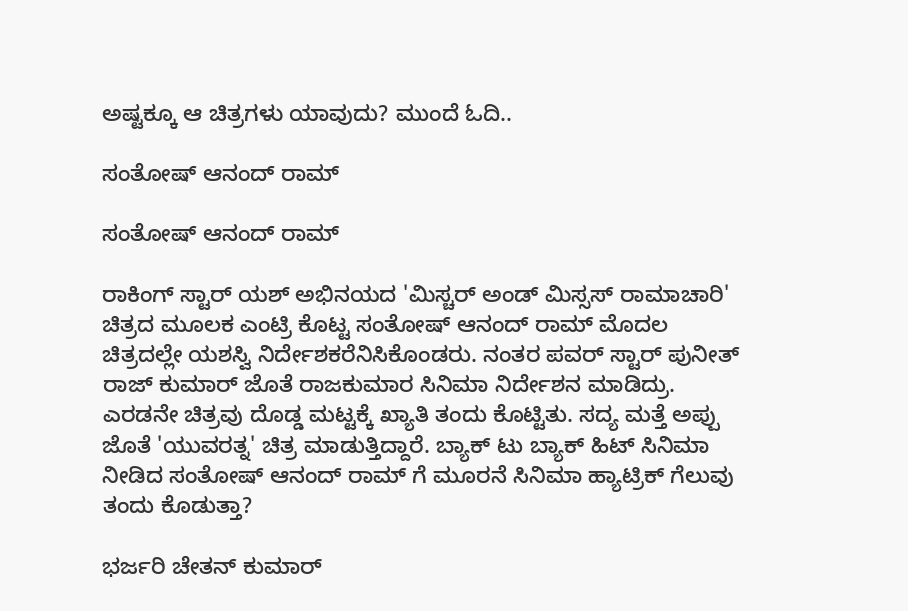ಅಷ್ಟಕ್ಕೂ ಆ ಚಿತ್ರಗಳು ಯಾವುದು? ಮುಂದೆ ಓದಿ..

ಸಂತೋಷ್ ಆನಂದ್ ರಾಮ್

ಸಂತೋಷ್ ಆನಂದ್ ರಾಮ್

ರಾಕಿಂಗ್ ಸ್ಟಾರ್ ಯಶ್ ಅಭಿನಯದ 'ಮಿಸ್ಚರ್ ಅಂಡ್ ಮಿಸ್ಸಸ್ ರಾಮಾಚಾರಿ' ಚಿತ್ರದ ಮೂಲಕ ಎಂಟ್ರಿ ಕೊಟ್ಟ ಸಂತೋಷ್ ಆನಂದ್ ರಾಮ್ ಮೊದಲ ಚಿತ್ರದಲ್ಲೇ ಯಶಸ್ವಿ ನಿರ್ದೇಶಕರೆನಿಸಿಕೊಂಡರು. ನಂತರ ಪವರ್ ಸ್ಟಾರ್ ಪುನೀತ್ ರಾಜ್ ಕುಮಾರ್ ಜೊತೆ ರಾಜಕುಮಾರ ಸಿನಿಮಾ ನಿರ್ದೇಶನ ಮಾಡಿದ್ರು. ಎರಡನೇ ಚಿತ್ರವು ದೊಡ್ಡ ಮಟ್ಟಕ್ಕೆ ಖ್ಯಾತಿ ತಂದು ಕೊಟ್ಟಿತು. ಸದ್ಯ ಮತ್ತೆ ಅಪ್ಪು ಜೊತೆ 'ಯುವರತ್ನ' ಚಿತ್ರ ಮಾಡುತ್ತಿದ್ದಾರೆ. ಬ್ಯಾಕ್ ಟು ಬ್ಯಾಕ್ ಹಿಟ್ ಸಿನಿಮಾ ನೀಡಿದ ಸಂತೋಷ್ ಆನಂದ್ ರಾಮ್ ಗೆ ಮೂರನೆ ಸಿನಿಮಾ ಹ್ಯಾಟ್ರಿಕ್ ಗೆಲುವು ತಂದು ಕೊಡುತ್ತಾ?

ಭರ್ಜರಿ ಚೇತನ್ ಕುಮಾರ್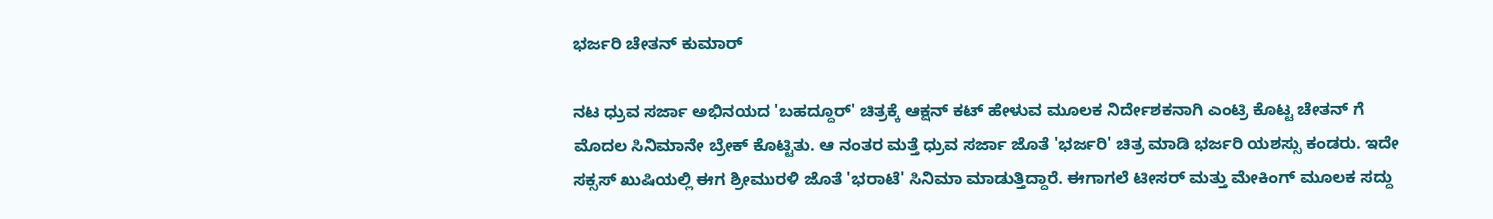ಭರ್ಜರಿ ಚೇತನ್ ಕುಮಾರ್

ನಟ ಧ್ರುವ ಸರ್ಜಾ ಅಭಿನಯದ 'ಬಹದ್ದೂರ್' ಚಿತ್ರಕ್ಕೆ ಆಕ್ಷನ್ ಕಟ್ ಹೇಳುವ ಮೂಲಕ ನಿರ್ದೇಶಕನಾಗಿ ಎಂಟ್ರಿ ಕೊಟ್ಟ ಚೇತನ್ ಗೆ ಮೊದಲ ಸಿನಿಮಾನೇ ಬ್ರೇಕ್ ಕೊಟ್ಟಿತು. ಆ ನಂತರ ಮತ್ತೆ ಧ್ರುವ ಸರ್ಜಾ ಜೊತೆ 'ಭರ್ಜರಿ' ಚಿತ್ರ ಮಾಡಿ ಭರ್ಜರಿ ಯಶಸ್ಸು ಕಂಡರು. ಇದೇ ಸಕ್ಸಸ್ ಖುಷಿಯಲ್ಲಿ ಈಗ ಶ್ರೀಮುರಳಿ ಜೊತೆ 'ಭರಾಟೆ' ಸಿನಿಮಾ ಮಾಡುತ್ತಿದ್ದಾರೆ. ಈಗಾಗಲೆ ಟೀಸರ್ ಮತ್ತು ಮೇಕಿಂಗ್ ಮೂಲಕ ಸದ್ದು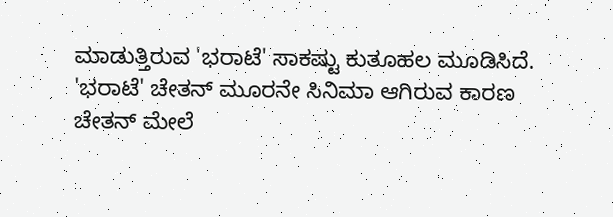ಮಾಡುತ್ತಿರುವ 'ಭರಾಟೆ' ಸಾಕಷ್ಟು ಕುತೂಹಲ ಮೂಡಿಸಿದೆ. 'ಭರಾಟೆ' ಚೇತನ್ ಮೂರನೇ ಸಿನಿಮಾ ಆಗಿರುವ ಕಾರಣ ಚೇತನ್ ಮೇಲೆ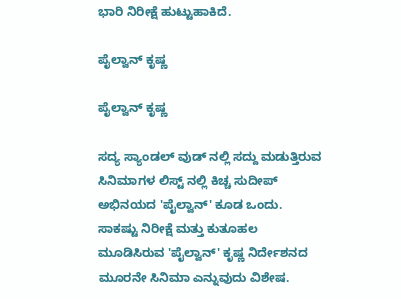ಭಾರಿ ನಿರೀಕ್ಷೆ ಹುಟ್ಟುಹಾಕಿದೆ.

ಪೈಲ್ವಾನ್ ಕೃಷ್ಣ

ಪೈಲ್ವಾನ್ ಕೃಷ್ಣ

ಸದ್ಯ ಸ್ಯಾಂಡಲ್ ವುಡ್ ನಲ್ಲಿ ಸದ್ದು ಮಡುತ್ತಿರುವ ಸಿನಿಮಾಗಳ ಲಿಸ್ಟ್ ನಲ್ಲಿ ಕಿಚ್ಚ ಸುದೀಪ್ ಅಭಿನಯದ 'ಪೈಲ್ವಾನ್' ಕೂಡ ಒಂದು. ಸಾಕಷ್ಟು ನಿರೀಕ್ಷೆ ಮತ್ತು ಕುತೂಹಲ ಮೂಡಿಸಿರುವ 'ಪೈಲ್ವಾನ್' ಕೃಷ್ಣ ನಿರ್ದೇಶನದ ಮೂರನೇ ಸಿನಿಮಾ ಎನ್ನುವುದು ವಿಶೇಷ.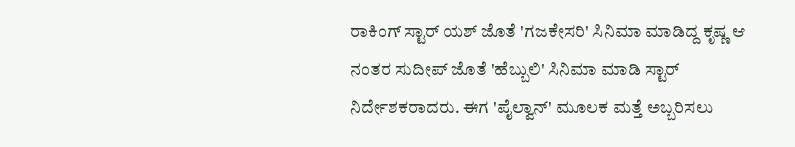ರಾಕಿಂಗ್ ಸ್ಟಾರ್ ಯಶ್ ಜೊತೆ 'ಗಜಕೇಸರಿ' ಸಿನಿಮಾ ಮಾಡಿದ್ದ ಕೃಷ್ಣ ಆ ನಂತರ ಸುದೀಪ್ ಜೊತೆ 'ಹೆಬ್ಬುಲಿ' ಸಿನಿಮಾ ಮಾಡಿ ಸ್ಟಾರ್ ನಿರ್ದೇಶಕರಾದರು. ಈಗ 'ಪೈಲ್ವಾನ್' ಮೂಲಕ ಮತ್ತೆ ಅಬ್ಬರಿಸಲು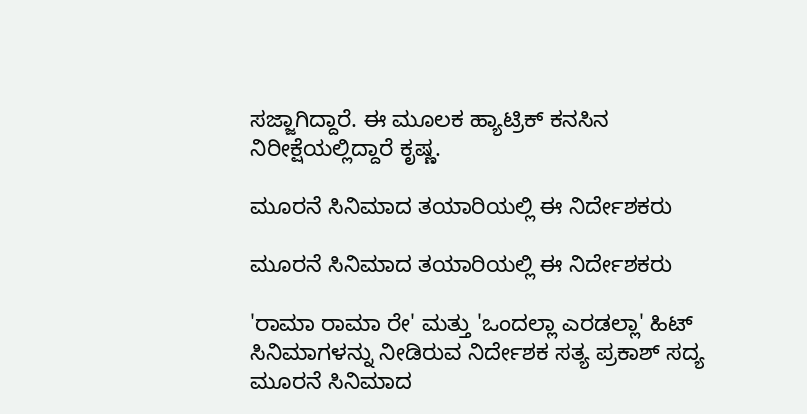ಸಜ್ಜಾಗಿದ್ದಾರೆ. ಈ ಮೂಲಕ ಹ್ಯಾಟ್ರಿಕ್ ಕನಸಿನ ನಿರೀಕ್ಷೆಯಲ್ಲಿದ್ದಾರೆ ಕೃಷ್ಣ.

ಮೂರನೆ ಸಿನಿಮಾದ ತಯಾರಿಯಲ್ಲಿ ಈ ನಿರ್ದೇಶಕರು

ಮೂರನೆ ಸಿನಿಮಾದ ತಯಾರಿಯಲ್ಲಿ ಈ ನಿರ್ದೇಶಕರು

'ರಾಮಾ ರಾಮಾ ರೇ' ಮತ್ತು 'ಒಂದಲ್ಲಾ ಎರಡಲ್ಲಾ' ಹಿಟ್ ಸಿನಿಮಾಗಳನ್ನು ನೀಡಿರುವ ನಿರ್ದೇಶಕ ಸತ್ಯ ಪ್ರಕಾಶ್ ಸದ್ಯ ಮೂರನೆ ಸಿನಿಮಾದ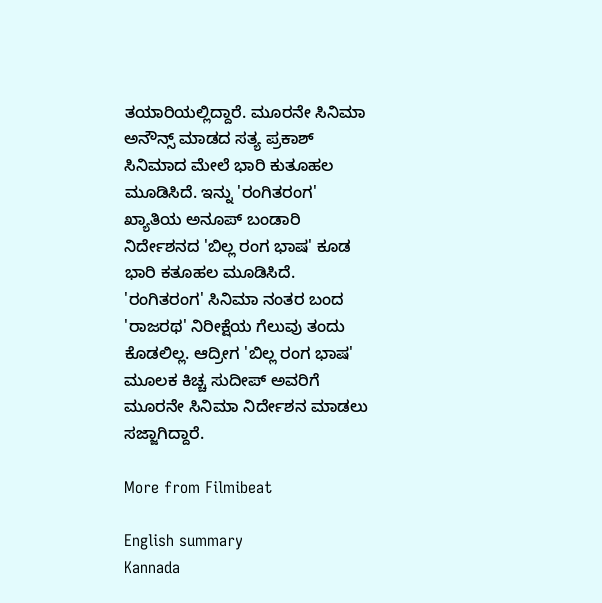ತಯಾರಿಯಲ್ಲಿದ್ದಾರೆ. ಮೂರನೇ ಸಿನಿಮಾ ಅನೌನ್ಸ್ ಮಾಡದ ಸತ್ಯ ಪ್ರಕಾಶ್ ಸಿನಿಮಾದ ಮೇಲೆ ಭಾರಿ ಕುತೂಹಲ ಮೂಡಿಸಿದೆ. ಇನ್ನು 'ರಂಗಿತರಂಗ' ಖ್ಯಾತಿಯ ಅನೂಪ್ ಬಂಡಾರಿ ನಿರ್ದೇಶನದ 'ಬಿಲ್ಲ ರಂಗ ಭಾಷ' ಕೂಡ ಭಾರಿ ಕತೂಹಲ ಮೂಡಿಸಿದೆ. 'ರಂಗಿತರಂಗ' ಸಿನಿಮಾ ನಂತರ ಬಂದ 'ರಾಜರಥ' ನಿರೀಕ್ಷೆಯ ಗೆಲುವು ತಂದು ಕೊಡಲಿಲ್ಲ. ಆದ್ರೀಗ 'ಬಿಲ್ಲ ರಂಗ ಭಾಷ' ಮೂಲಕ ಕಿಚ್ಚ ಸುದೀಪ್ ಅವರಿಗೆ ಮೂರನೇ ಸಿನಿಮಾ ನಿರ್ದೇಶನ ಮಾಡಲು ಸಜ್ಜಾಗಿದ್ದಾರೆ.

More from Filmibeat

English summary
Kannada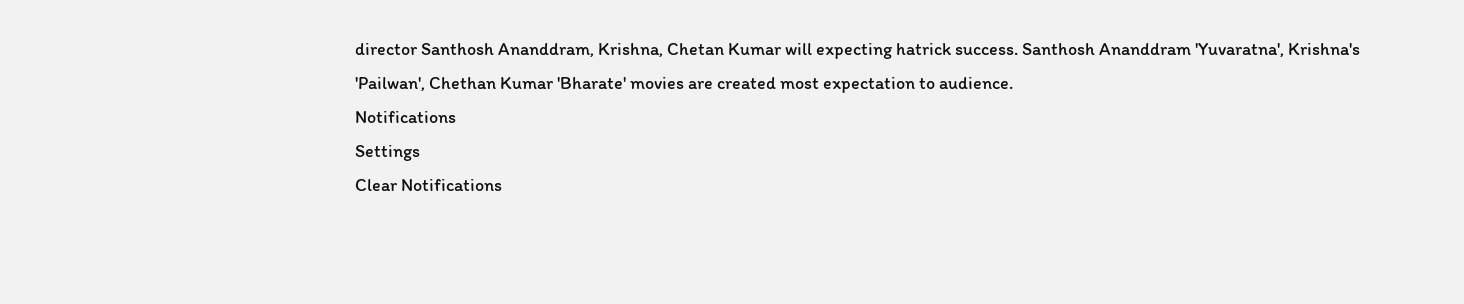director Santhosh Ananddram, Krishna, Chetan Kumar will expecting hatrick success. Santhosh Ananddram 'Yuvaratna', Krishna's 'Pailwan', Chethan Kumar 'Bharate' movies are created most expectation to audience.
Notifications
Settings
Clear Notifications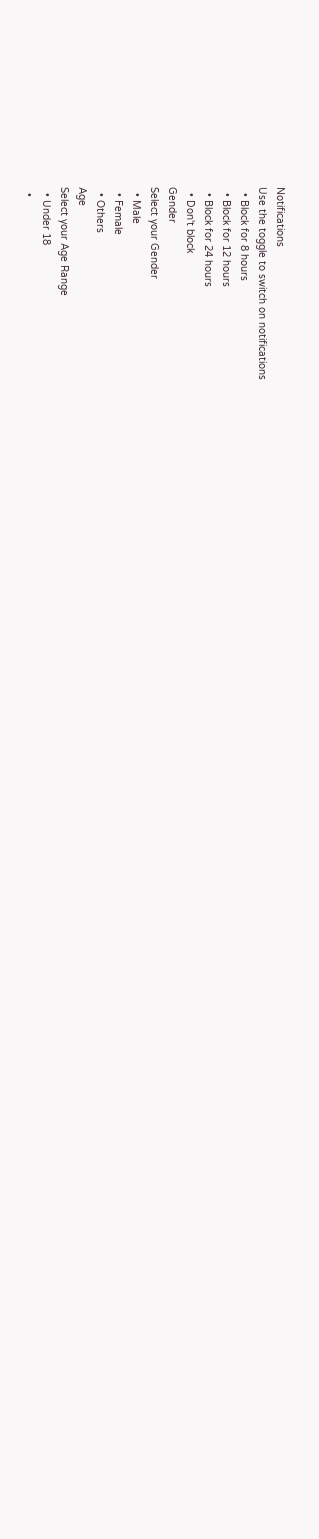Notifications
Use the toggle to switch on notifications
  • Block for 8 hours
  • Block for 12 hours
  • Block for 24 hours
  • Don't block
Gender
Select your Gender
  • Male
  • Female
  • Others
Age
Select your Age Range
  • Under 18
  •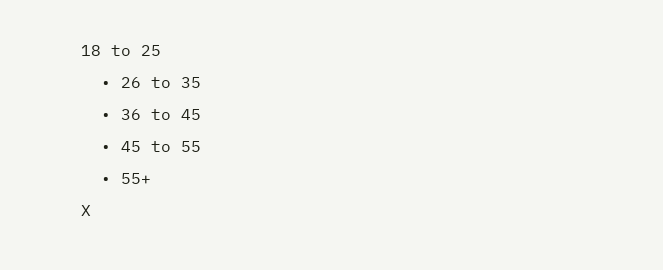18 to 25
  • 26 to 35
  • 36 to 45
  • 45 to 55
  • 55+
X